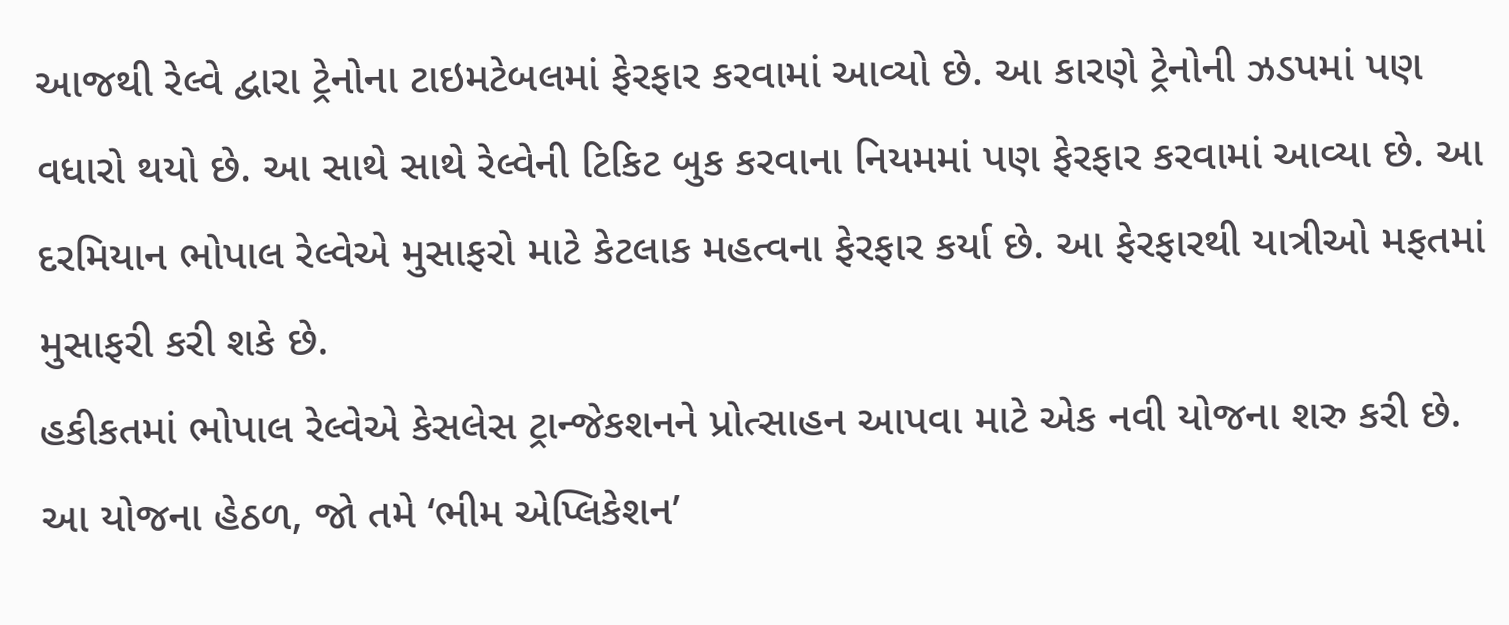આજથી રેલ્વે દ્વારા ટ્રેનોના ટાઇમટેબલમાં ફેરફાર કરવામાં આવ્યો છે. આ કારણે ટ્રેનોની ઝડપમાં પણ વધારો થયો છે. આ સાથે સાથે રેલ્વેની ટિકિટ બુક કરવાના નિયમમાં પણ ફેરફાર કરવામાં આવ્યા છે. આ દરમિયાન ભોપાલ રેલ્વેએ મુસાફરો માટે કેટલાક મહત્વના ફેરફાર કર્યા છે. આ ફેરફારથી યાત્રીઓ મફતમાં મુસાફરી કરી શકે છે.
હકીકતમાં ભોપાલ રેલ્વેએ કેસલેસ ટ્રાન્જેકશનને પ્રોત્સાહન આપવા માટે એક નવી યોજના શરુ કરી છે. આ યોજના હેઠળ, જો તમે ‘ભીમ એપ્લિકેશન’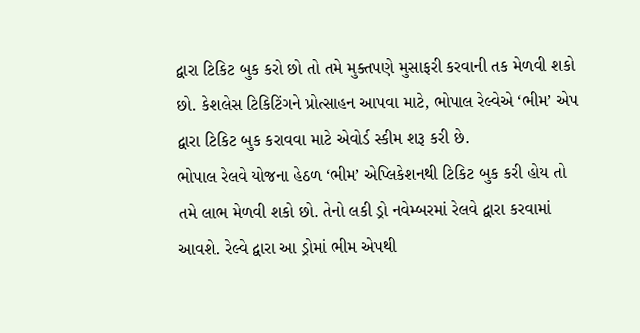દ્વારા ટિકિટ બુક કરો છો તો તમે મુક્તપણે મુસાફરી કરવાની તક મેળવી શકો છો. કેશલેસ ટિકિટિંગને પ્રોત્સાહન આપવા માટે, ભોપાલ રેલ્વેએ ‘ભીમ’ એપ દ્વારા ટિકિટ બુક કરાવવા માટે એવોર્ડ સ્કીમ શરૂ કરી છે.
ભોપાલ રેલવે યોજના હેઠળ ‘ભીમ’ એપ્લિકેશનથી ટિકિટ બુક કરી હોય તો તમે લાભ મેળવી શકો છો. તેનો લકી ડ્રો નવેમ્બરમાં રેલવે દ્વારા કરવામાં આવશે. રેલ્વે દ્વારા આ ડ્રોમાં ભીમ એપથી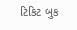ટિકિટ બુક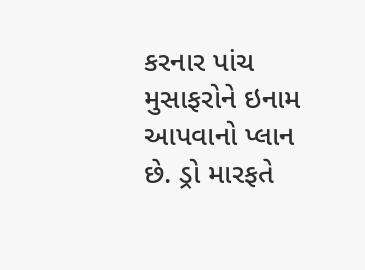કરનાર પાંચ મુસાફરોને ઇનામ આપવાનો પ્લાન છે. ડ્રો મારફતે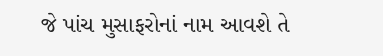જે પાંચ મુસાફરોનાં નામ આવશે તે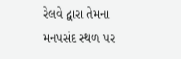રેલવે દ્વારા તેમના મનપસંદ સ્થળ પર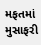મફતમાં મુસાફરી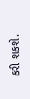કરી શકશે.